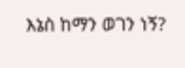እኔስ ከማን ወገን ነኝ?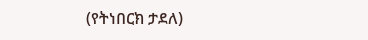(የትነበርክ ታደለ)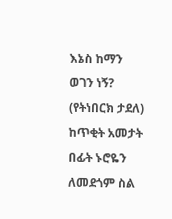እኔስ ከማን ወገን ነኝ?
(የትነበርክ ታደለ)
ከጥቂት አመታት በፊት ኑሮዬን ለመደጎም ስል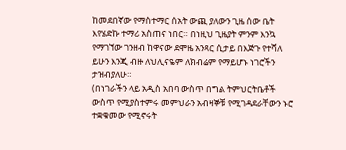ከመደበኛው የማስተማር ሰአት ውጪ ያለውን ጊዜ ሰው ቤት እየሄድኩ ተማሪ አስጠና ነበር። በነዚህ ጊዜያት ምንም እንኳ የማገኘው ገንዘብ ከዋናው ደሞዜ አንጻር ሲታይ በእጅጉ የተሻለ ይሁን እንጂ ብዙ ለህሊናዬም ለክብሬም የማይሆኑ ነገሮችን ታዝብያለሁ።
(በነገራችን ላይ አዲስ አበባ ውስጥ በግል ትምህርትቤቶች ውስጥ የሚያስተምሩ መምህራን አብዛኞቹ የሚገዳደራቸውን ኑሮ ተቋቁመው የሚኖሩት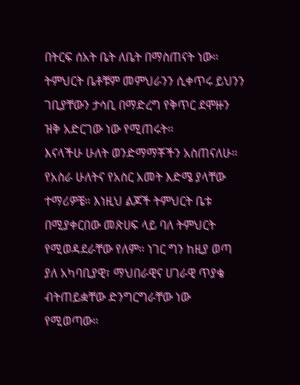በትርፍ ሰአት ቤት ለቤት በማስጠናት ነው። ትምህርት ቤቶቹም መምህራንን ሲቀጥሩ ይህንን ገቢያቸውን ታሳቢ በማድረግ የቅጥር ደሞዙን ዝቅ አድርገው ነው የሚጠሩት።
እናላችሁ ሁለት ወንድማማቾችን አስጠናለሁ። የአስራ ሁለትና የአስር አመት እድሜ ያላቸው ተማሪዎቼ። እነዚህ ልጆች ትምህርት ቤቱ በሚያቀርበው መጽሀፍ ላይ ባለ ትምህርት የሚወዳደራቸው የለም። ነገር ግን ከዚያ ወጣ ያለ አካባቢያዊ፣ ማህበራዊና ሀገራዊ ጥያቄ ብትጠይቋቸው ድንግርግራቸው ነው የሚወጣው።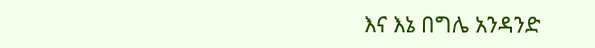እና እኔ በግሌ አንዳንድ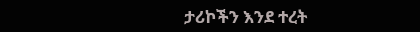ታሪኮችን እንደ ተረት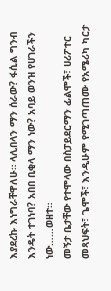እያደረኩ እነግራቸዋለሁ። ላሊበላን ማን ሰራው? ፋሲል ግንብ እንዴት ተገነባ? አበበ ቢቂላ ማን ነው? አባይ ወንዝ የሀገራችን ነው……ወዘተ።
መኝታ ቤታቸው የተሞላው በስፓይደርማን ፊልሞች፣ ሀሪፖተር መጻህፍት፣ ጌሞች፣ እንዲሁም የሚገጣጠሙ የአሜሪካ ካርታ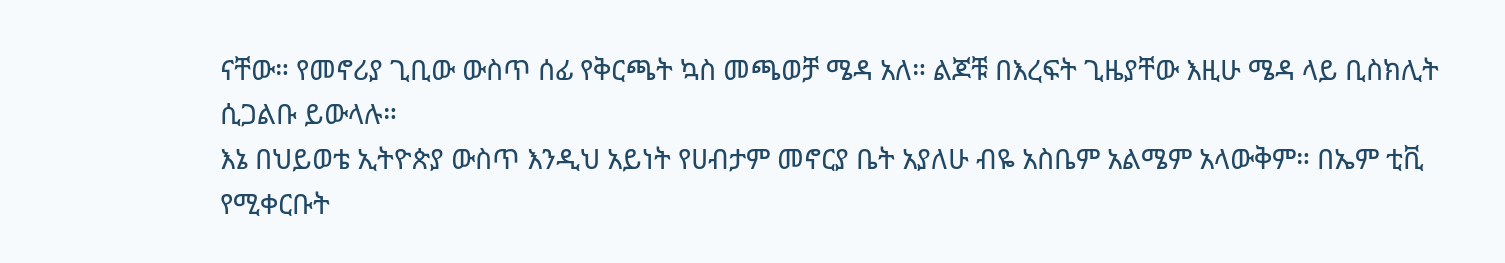ናቸው። የመኖሪያ ጊቢው ውስጥ ሰፊ የቅርጫት ኳስ መጫወቻ ሜዳ አለ። ልጆቹ በእረፍት ጊዜያቸው እዚሁ ሜዳ ላይ ቢስክሊት ሲጋልቡ ይውላሉ።
እኔ በህይወቴ ኢትዮጵያ ውስጥ እንዲህ አይነት የሀብታም መኖርያ ቤት አያለሁ ብዬ አስቤም አልሜም አላውቅም። በኤም ቲቪ የሚቀርቡት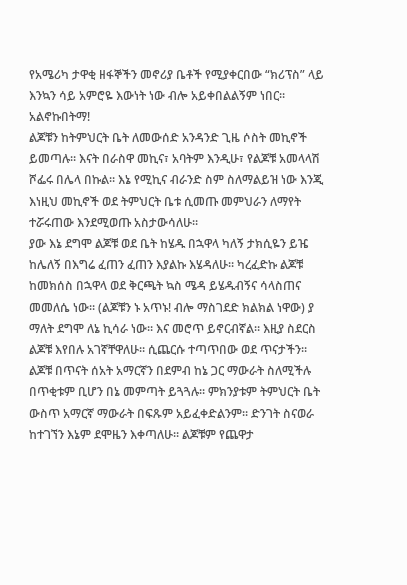የአሜሪካ ታዋቂ ዘፋኞችን መኖሪያ ቤቶች የሚያቀርበው “ክሪፕስ” ላይ እንኳን ሳይ አምሮዬ እውነት ነው ብሎ አይቀበልልኝም ነበር። አልኖኩበትማ!
ልጆቹን ከትምህርት ቤት ለመውሰድ አንዳንድ ጊዜ ሶስት መኪኖች ይመጣሉ። እናት በራስዋ መኪና፣ አባትም እንዲሁ፣ የልጆቹ አመላላሽ ሾፌሩ በሌላ በኩል። እኔ የሚኪና ብራንድ ስም ስለማልይዝ ነው እንጂ እነዚህ መኪኖች ወደ ትምህርት ቤቱ ሲመጡ መምህራን ለማየት ተሯሩጠው እንደሚወጡ አስታውሳለሁ።
ያው እኔ ደግሞ ልጆቹ ወደ ቤት ከሄዱ በኋዋላ ካለኝ ታክሲዬን ይዤ ከሌለኝ በእግሬ ፈጠን ፈጠን እያልኩ እሄዳለሁ። ካረፈድኩ ልጆቹ ከመክሰስ በኋዋላ ወደ ቅርጫት ኳስ ሜዳ ይሄዱብኝና ሳላስጠና መመለሴ ነው። (ልጆቹን ኑ አጥኑ! ብሎ ማስገደድ ክልክል ነዋው) ያ ማለት ደግሞ ለኔ ኪሳራ ነው። እና መሮጥ ይኖርብኛል። እዚያ ስደርስ ልጆቹ እየበሉ አገኛቸዋለሁ። ሲጨርሱ ተጣጥበው ወደ ጥናታችን።
ልጆቹ በጥናት ሰአት አማርኛን በደምብ ከኔ ጋር ማውራት ስለሚችሉ በጥቂቱም ቢሆን በኔ መምጣት ይጓጓሉ። ምክንያቱም ትምህርት ቤት ውስጥ አማርኛ ማውራት በፍጹም አይፈቀድልንም። ድንገት ስናወራ ከተገኘን እኔም ደሞዜን እቀጣለሁ። ልጆቹም የጨዋታ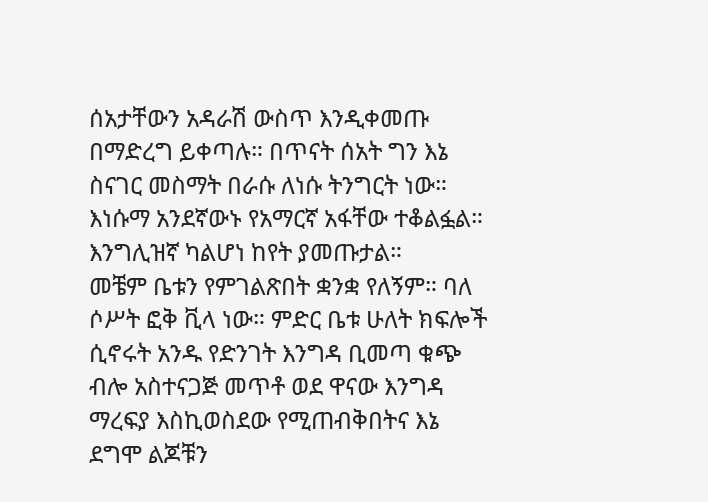ሰአታቸውን አዳራሽ ውስጥ እንዲቀመጡ በማድረግ ይቀጣሉ። በጥናት ሰአት ግን እኔ ስናገር መስማት በራሱ ለነሱ ትንግርት ነው። እነሱማ አንደኛውኑ የአማርኛ አፋቸው ተቆልፏል። እንግሊዝኛ ካልሆነ ከየት ያመጡታል።
መቼም ቤቱን የምገልጽበት ቋንቋ የለኝም። ባለ ሶሥት ፎቅ ቪላ ነው። ምድር ቤቱ ሁለት ክፍሎች ሲኖሩት አንዱ የድንገት እንግዳ ቢመጣ ቁጭ ብሎ አስተናጋጅ መጥቶ ወደ ዋናው እንግዳ ማረፍያ እስኪወስደው የሚጠብቅበትና እኔ ደግሞ ልጆቹን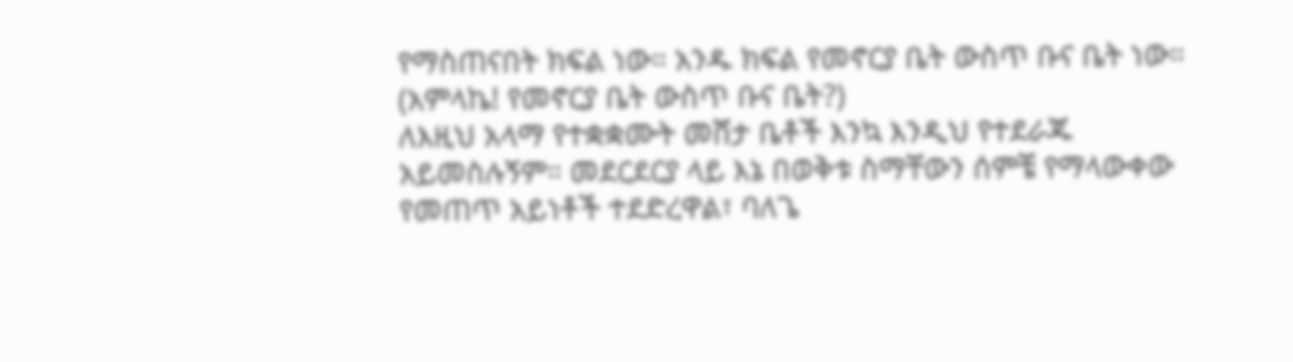የማስጠናበት ክፍል ነው። አንዱ ክፍል የመኖርያ ቤት ውስጥ ቡና ቤት ነው። (አምላኬ! የመኖርያ ቤት ውስጥ ቡና ቤት?)
ለእዚህ አላማ የተቋቋሙት መሸታ ቤቶች እንኳ እንዲህ የተደራጁ አይመስሉኝም። መደርደርያ ላይ እኔ በወቅቱ ስማቸውን ሰምቼ የማላውቀው የመጠጥ አይነቶች ተደድረዋል፣ ባለጌ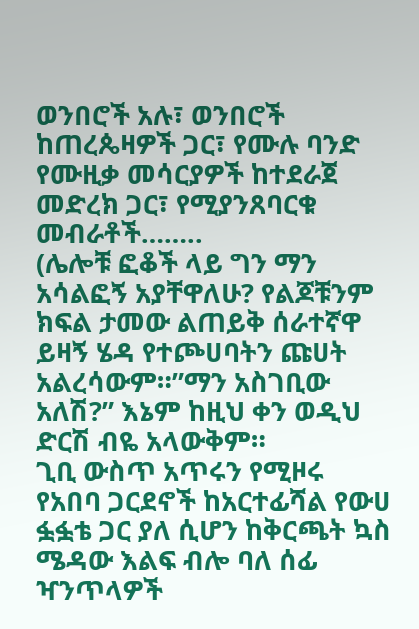ወንበሮች አሉ፣ ወንበሮች ከጠረጴዛዎች ጋር፣ የሙሉ ባንድ የሙዚቃ መሳርያዎች ከተደራጀ መድረክ ጋር፣ የሚያንጸባርቁ መብራቶች……..
(ሌሎቹ ፎቆች ላይ ግን ማን አሳልፎኝ አያቸዋለሁ? የልጆቹንም ክፍል ታመው ልጠይቅ ሰራተኛዋ ይዛኝ ሄዳ የተጮሀባትን ጩሀት አልረሳውም።”ማን አስገቢው አለሽ?” እኔም ከዚህ ቀን ወዲህ ድርሽ ብዬ አላውቅም።
ጊቢ ውስጥ አጥሩን የሚዞሩ የአበባ ጋርደኖች ከአርተፊሻል የውሀ ፏፏቴ ጋር ያለ ሲሆን ከቅርጫት ኳስ ሜዳው እልፍ ብሎ ባለ ሰፊ ዣንጥላዎች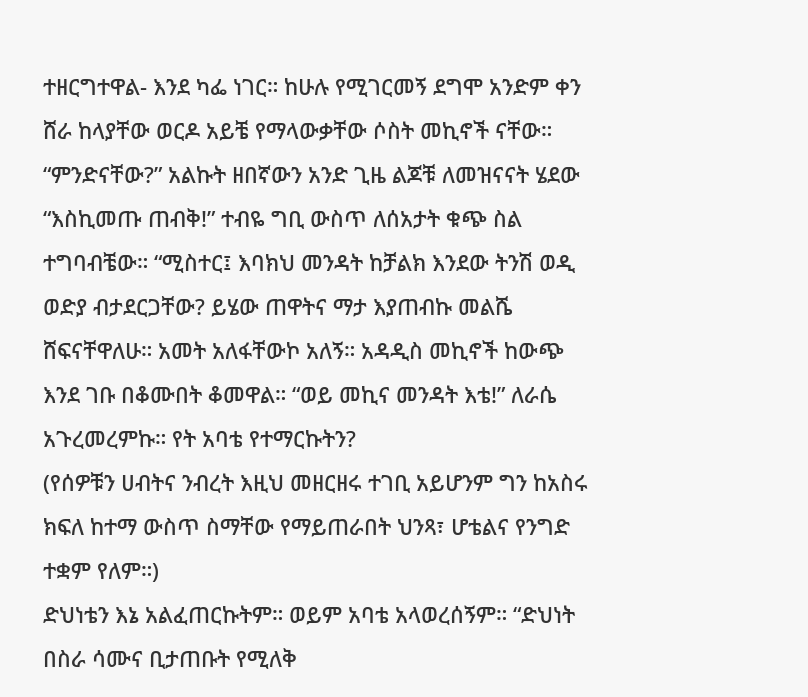ተዘርግተዋል- እንደ ካፌ ነገር። ከሁሉ የሚገርመኝ ደግሞ አንድም ቀን ሸራ ከላያቸው ወርዶ አይቼ የማላውቃቸው ሶስት መኪኖች ናቸው።
“ምንድናቸው?” አልኩት ዘበኛውን አንድ ጊዜ ልጆቹ ለመዝናናት ሄደው “እስኪመጡ ጠብቅ!” ተብዬ ግቢ ውስጥ ለሰአታት ቁጭ ስል ተግባብቼው። “ሚስተር፤ እባክህ መንዳት ከቻልክ እንደው ትንሽ ወዲ ወድያ ብታደርጋቸው? ይሄው ጠዋትና ማታ እያጠብኩ መልሼ ሸፍናቸዋለሁ። አመት አለፋቸውኮ አለኝ። አዳዲስ መኪኖች ከውጭ እንደ ገቡ በቆሙበት ቆመዋል። “ወይ መኪና መንዳት እቴ!” ለራሴ አጉረመረምኩ። የት አባቴ የተማርኩትን?
(የሰዎቹን ሀብትና ንብረት እዚህ መዘርዘሩ ተገቢ አይሆንም ግን ከአስሩ ክፍለ ከተማ ውስጥ ስማቸው የማይጠራበት ህንጻ፣ ሆቴልና የንግድ ተቋም የለም።)
ድህነቴን እኔ አልፈጠርኩትም። ወይም አባቴ አላወረሰኝም። “ድህነት በስራ ሳሙና ቢታጠቡት የሚለቅ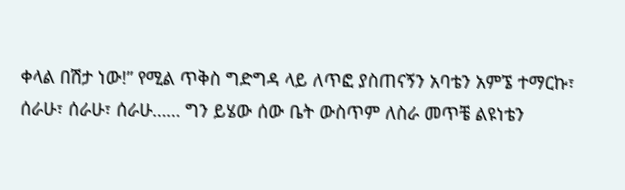ቀላል በሽታ ነው!” የሚል ጥቅስ ግድግዳ ላይ ለጥፎ ያስጠናኝን አባቴን አምኜ ተማርኩ፣ ሰራሁ፣ ሰራሁ፣ ሰራሁ…… ግን ይሄው ሰው ቤት ውስጥም ለስራ መጥቼ ልዩነቴን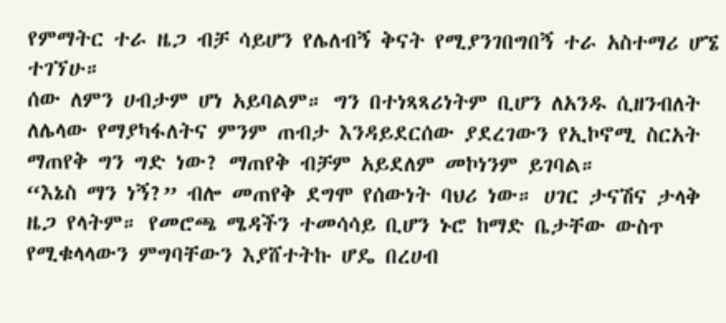የምማትር ተራ ዜጋ ብቻ ሳይሆን የሌለብኝ ቅናት የሚያንገበግበኝ ተራ አስተማሪ ሆኜ ተገኘሁ።
ሰው ለምን ሀብታም ሆነ አይባልም። ግን በተነጻጻሪነትም ቢሆን ለአንዱ ሲዘንብለት ለሌላው የማያካፋለትና ምንም ጠብታ እንዳይደርሰው ያደረገውን የኢኮኖሚ ስርአት ማጠየቅ ግን ግድ ነው? ማጠየቅ ብቻም አይደለም መኮነንም ይገባል።
“እኔስ ማን ነኝ?” ብሎ መጠየቅ ደግሞ የሰውነት ባህሪ ነው። ሀገር ታናሽና ታላቅ ዜጋ የላትም። የመሮጫ ሜዳችን ተመሳሳይ ቢሆን ኑሮ ከማድ ቤታቸው ውስጥ የሚቁላላውን ምግባቸውን እያሸተትኩ ሆዴ በረሀብ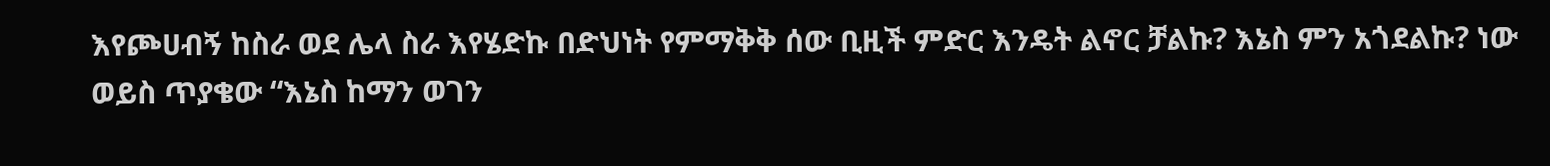እየጮሀብኝ ከስራ ወደ ሌላ ስራ እየሄድኩ በድህነት የምማቅቅ ሰው ቢዚች ምድር እንዴት ልኖር ቻልኩ? እኔስ ምን አጎደልኩ? ነው ወይስ ጥያቄው “እኔስ ከማን ወገን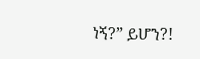ነኝ?” ይሆን?!